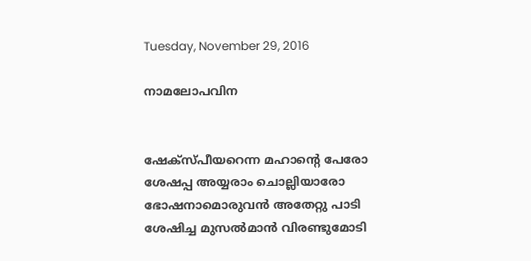Tuesday, November 29, 2016

നാമലോപവിന


ഷേക്സ്പീയറെന്ന മഹാന്‍റെ പേരോ
ശേഷപ്പ അയ്യരാം ചൊല്ലിയാരോ
ഭോഷനാമൊരുവന്‍ അതേറ്റു പാടി
ശേഷിച്ച മുസല്‍മാന്‍ വിരണ്ടുമോടി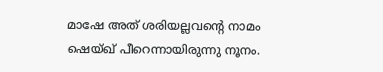മാഷേ അത് ശരിയല്ലവന്‍റെ നാമം
ഷെയ്ഖ്‌ പീറെന്നായിരുന്നു നൂനം.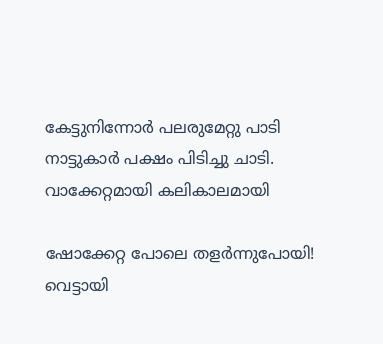കേട്ടുനിന്നോര്‍ പലരുമേറ്റു പാടി
നാട്ടുകാര്‍ പക്ഷം പിടിച്ചു ചാടി.
വാക്കേറ്റമായി കലികാലമായി

ഷോക്കേറ്റ പോലെ തളര്‍ന്നുപോയി!
വെട്ടായി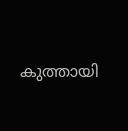കുത്തായി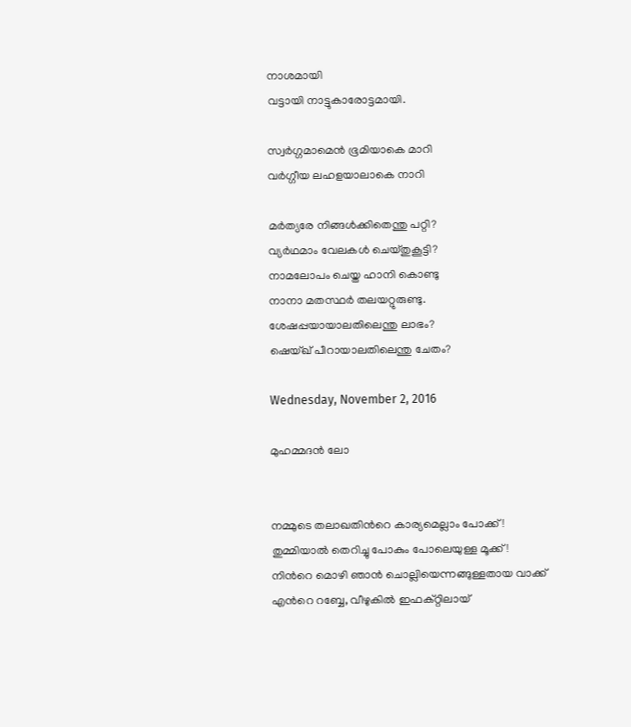നാശമായി
വട്ടായി നാട്ടുകാരോട്ടമായി.

സ്വര്‍ഗ്ഗമാമെന്‍ ഭൂമിയാകെ മാറി
വര്‍ഗ്ഗീയ ലഹളയാലാകെ നാറി

മര്‍ത്യരേ നിങ്ങള്‍ക്കിതെന്തു പറ്റി?
വ്യര്‍ഥമാം വേലകള്‍ ചെയ്തുകൂട്ടി?
നാമലോപം ചെയ്ത ഹാനി കൊണ്ടു
നാനാ മതസ്ഥര്‍ തലയറ്റുരുണ്ടു.
ശേഷപ്പയായാലതിലെന്തു ലാഭം?
ഷെയ്ഖ് പീറായാലതിലെന്തു ചേതം?

Wednesday, November 2, 2016

മുഹമ്മദന്‍ ലോ


നമ്മുടെ തലാഖതിന്‍റെ കാര്യമെല്ലാം പോക്ക് !
തുമ്മിയാല്‍ തെറിച്ചു പോകും പോലെയുള്ള മൂക്ക്!
നിന്‍റെ മൊഴി ഞാന്‍ ചൊല്ലിയെന്നങ്ങുള്ളതായ വാക്ക്
എന്‍റെ റബ്ബേ, വീഴുകില്‍ ഇഫക്റ്റിലായ്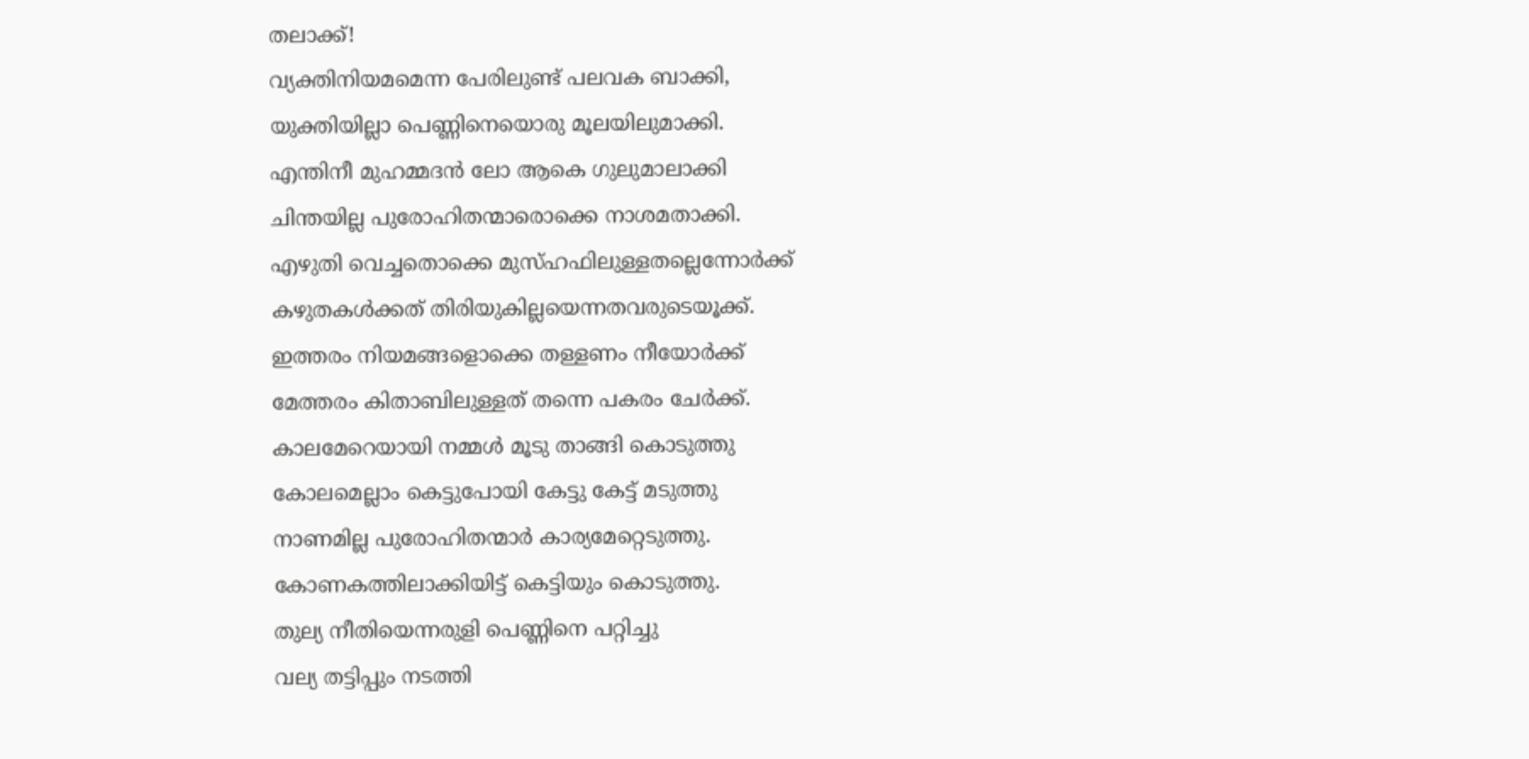തലാക്ക്!
വ്യക്തിനിയമമെന്ന പേരിലുണ്ട് പലവക ബാക്കി,
യുക്തിയില്ലാ പെണ്ണിനെയൊരു മൂലയിലുമാക്കി.
എന്തിനീ മുഹമ്മദന്‍ ലോ ആകെ ഗുലുമാലാക്കി
ചിന്തയില്ല പുരോഹിതന്മാരൊക്കെ നാശമതാക്കി.
എഴുതി വെച്ചതൊക്കെ മുസ്ഹഫിലുള്ളതല്ലെന്നോര്‍ക്ക്
കഴുതകള്‍ക്കത് തിരിയുകില്ലയെന്നതവരുടെയൂക്ക്.
ഇത്തരം നിയമങ്ങളൊക്കെ തള്ളണം നീയോര്‍ക്ക്
മേത്തരം കിതാബിലുള്ളത് തന്നെ പകരം ചേര്‍ക്ക്.
കാലമേറെയായി നമ്മള്‍ മൂടു താങ്ങി കൊടുത്തു
കോലമെല്ലാം കെട്ടുപോയി കേട്ടു കേട്ട് മടുത്തു
നാണമില്ല പുരോഹിതന്മാര്‍ കാര്യമേറ്റെടുത്തു.
കോണകത്തിലാക്കിയിട്ട് കെട്ടിയും കൊടുത്തു.
തുല്യ നീതിയെന്നരുളി പെണ്ണിനെ പറ്റിച്ചു
വല്യ തട്ടിപ്പും നടത്തി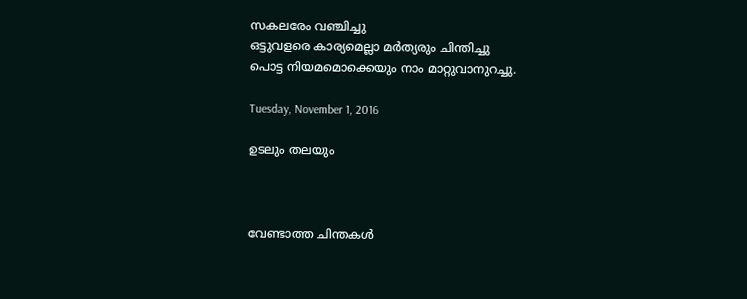സകലരേം വഞ്ചിച്ചു
ഒട്ടുവളരെ കാര്യമെല്ലാ മര്‍ത്യരും ചിന്തിച്ചു
പൊട്ട നിയമമൊക്കെയും നാം മാറ്റുവാനുറച്ചു.

Tuesday, November 1, 2016

ഉടലും തലയും



വേണ്ടാത്ത ചിന്തകള്‍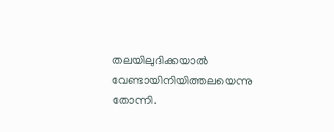തലയിലുദിക്കയാല്‍
വേണ്ടായിനിയിത്തലയെന്നു തോന്നി.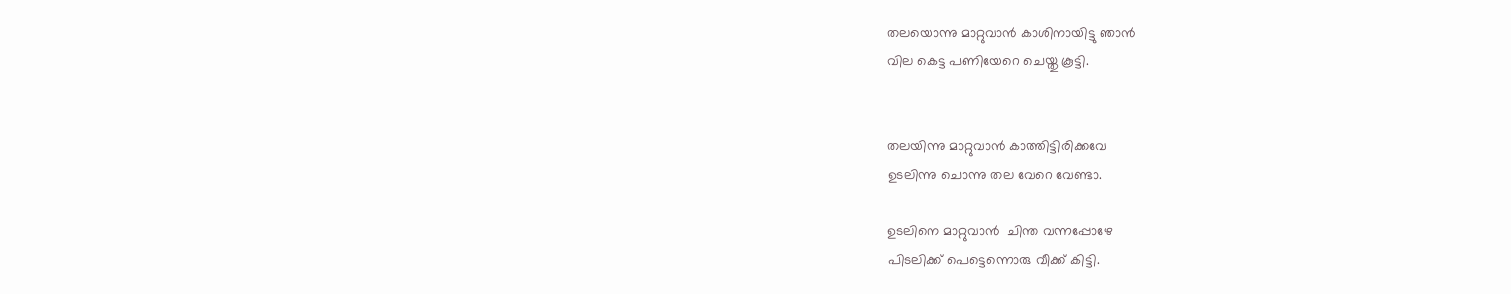തലയൊന്നു മാറ്റുവാന്‍ കാശിനായിട്ടു ഞാന്‍
വില കെട്ട പണിയേറെ ചെയ്തു കൂട്ടി.


തലയിന്നു മാറ്റുവാന്‍ കാത്തിട്ടിരിക്കവേ
ഉടലിന്നു ചൊന്നു തല വേറെ വേണ്ടാ.

ഉടലിനെ മാറ്റുവാന്‍  ചിന്ത വന്നപ്പോഴേ
പിടലിക്ക് പെട്ടെന്നൊരു വീക്ക് കിട്ടി.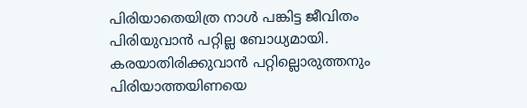പിരിയാതെയിത്ര നാള്‍ പങ്കിട്ട ജീവിതം
പിരിയുവാന്‍ പറ്റില്ല ബോധ്യമായി.
കരയാതിരിക്കുവാന്‍ പറ്റില്ലൊരുത്തനും
പിരിയാത്തയിണയെ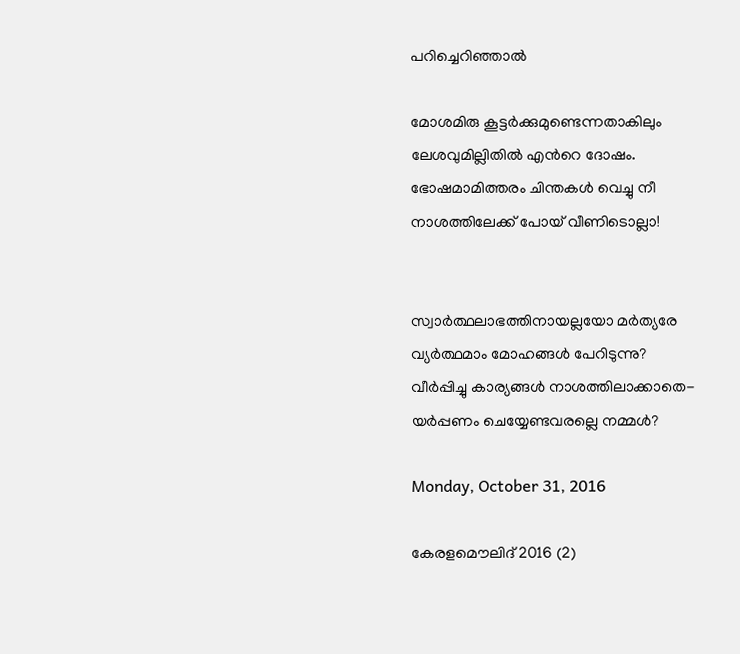പറിച്ചെറിഞ്ഞാല്‍

മോശമിരു കൂട്ടര്‍ക്കുമുണ്ടെന്നതാകിലും
ലേശവുമില്ലിതില്‍ എന്‍റെ ദോഷം.
ഭോഷമാമിത്തരം ചിന്തകള്‍ വെച്ചു നീ
നാശത്തിലേക്ക് പോയ്‌ വീണിടൊല്ലാ!


സ്വാര്‍ത്ഥലാഭത്തിനായല്ലയോ മര്‍ത്യരേ
വ്യര്‍ത്ഥമാം മോഹങ്ങള്‍ പേറിടുന്നു?
വീര്‍പ്പിച്ചു കാര്യങ്ങള്‍ നാശത്തിലാക്കാതെ-
യര്‍പ്പണം ചെയ്യേണ്ടവരല്ലെ നമ്മള്‍?

Monday, October 31, 2016

കേരളമൌലിദ് 2016 (2)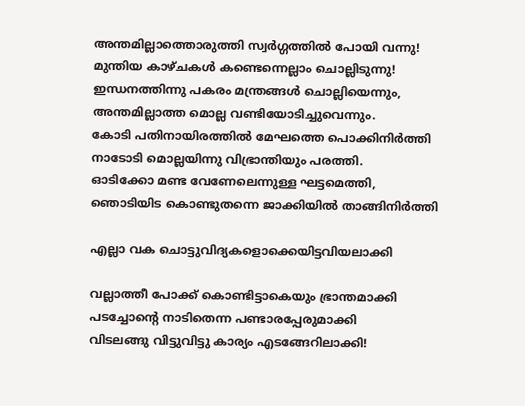അന്തമില്ലാത്തൊരുത്തി സ്വര്‍ഗ്ഗത്തില്‍ പോയി വന്നു!
മുന്തിയ കാഴ്ചകള്‍ കണ്ടെന്നെല്ലാം ചൊല്ലിടുന്നു!
ഇന്ധനത്തിന്നു പകരം മന്ത്രങ്ങള്‍ ചൊല്ലിയെന്നും,
അന്തമില്ലാത്ത മൊല്ല വണ്ടിയോടിച്ചുവെന്നും.
കോടി പതിനായിരത്തില്‍ മേഘത്തെ പൊക്കിനിര്‍ത്തി
നാടോടി മൊല്ലയിന്നു വിഭ്രാന്തിയും പരത്തി.
ഓടിക്കോ മണ്ട വേണേലെന്നുള്ള ഘട്ടമെത്തി,
ഞൊടിയിട കൊണ്ടുതന്നെ ജാക്കിയില്‍ താങ്ങിനിര്‍ത്തി

എല്ലാ വക ചൊട്ടുവിദ്യകളൊക്കെയിട്ടവിയലാക്കി

വല്ലാത്തീ പോക്ക് കൊണ്ടിട്ടാകെയും ഭ്രാന്തമാക്കി
പടച്ചോന്‍റെ നാടിതെന്ന പണ്ടാരപ്പേരുമാക്കി
വിടലങ്ങു വിട്ടുവിട്ടു കാര്യം എടങ്ങേറിലാക്കി!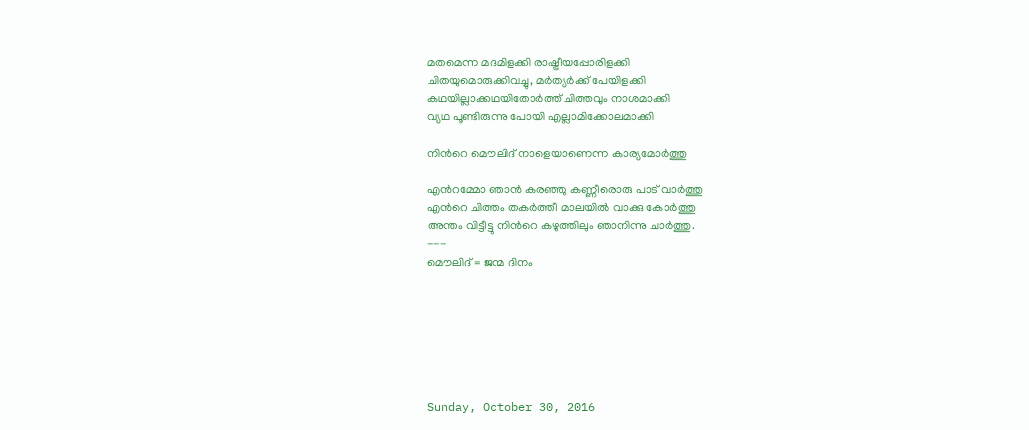മതമെന്ന മദമിളക്കി രാഷ്ട്രീയപ്പോരിളക്കി
ചിതയുമൊരുക്കിവച്ചു, മര്‍ത്യര്‍ക്ക് പേയിളക്കി
കഥയില്ലാക്കഥയിതോര്‍ത്ത് ചിത്തവും നാശമാക്കി
വ്യഥ പൂണ്ടിരുന്നു പോയി എല്ലാമിക്കോലമാക്കി

നിന്‍റെ മൌലിദ് നാളെയാണെന്ന കാര്യമോര്‍ത്തു

എന്‍റമ്മോ ഞാന്‍ കരഞ്ഞു കണ്ണീരൊരു പാട് വാര്‍ത്തു
എന്‍റെ ചിത്തം തകര്‍ത്തീ മാലയില്‍ വാക്കു കോര്‍ത്തു
അന്തം വിട്ടീട്ടു നിന്‍റെ കഴുത്തിലും ഞാനിന്നു ചാര്‍ത്തു.
---
മൌലിദ് = ജന്മ ദിനം







Sunday, October 30, 2016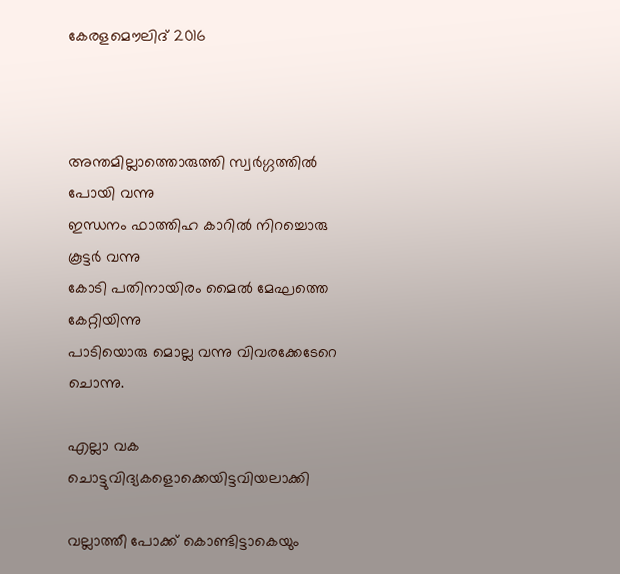കേരളമൌലിദ് 2016



അന്തമില്ലാത്തൊരുത്തി സ്വര്‍ഗ്ഗത്തില്‍ പോയി വന്നു
ഇന്ധനം ഫാത്തിഹ കാറില്‍ നിറച്ചൊരു കൂട്ടര്‍ വന്നു
കോടി പതിനായിരം മൈല്‍ മേഘത്തെ കേറ്റിയിന്നു
പാടിയൊരു മൊല്ല വന്നു വിവരക്കേടേറെ ചൊന്നു.

എല്ലാ വക ചൊട്ടുവിദ്യകളൊക്കെയിട്ടവിയലാക്കി

വല്ലാത്തീ പോക്ക് കൊണ്ടിട്ടാകെയും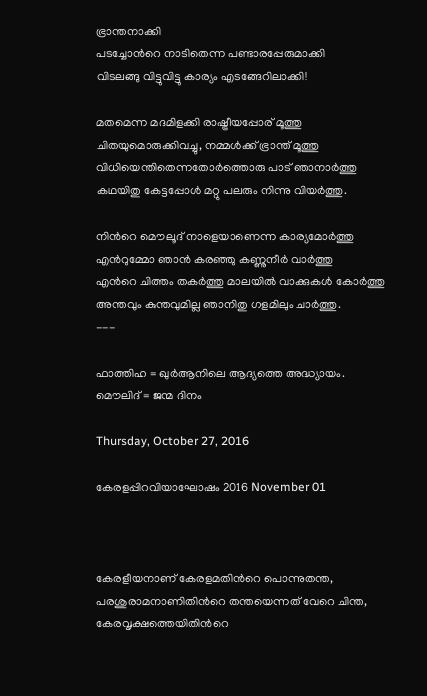ഭ്രാന്തനാക്കി
പടച്ചോന്‍റെ നാടിതെന്ന പണ്ടാരപ്പേരുമാക്കി
വിടലങ്ങു വിട്ടുവിട്ടു കാര്യം എടങ്ങേറിലാക്കി!

മതമെന്ന മദമിളക്കി രാഷ്ട്രീയപ്പോര് മൂത്തു
ചിതയുമൊരുക്കിവച്ചു, നമ്മള്‍ക്ക് ഭ്രാന്ത് മൂത്തു
വിധിയെന്തിതെന്നതോര്‍ത്തൊരു പാട് ഞാനാര്‍ത്തു
കഥയിതു കേട്ടപ്പോള്‍ മറ്റു പലരും നിന്നു വിയര്‍ത്തു.

നിന്‍റെ മൌലൂദ് നാളെയാണെന്ന കാര്യമോര്‍ത്തു
എന്‍റുമ്മോ ഞാന്‍ കരഞ്ഞു കണ്ണുനീര്‍ വാര്‍ത്തു
എന്‍റെ ചിത്തം തകര്‍ത്തു മാലയില്‍ വാക്കുകള്‍ കോര്‍ത്തു
അന്തവും കുന്തവുമില്ല ഞാനിതു ഗളമിലും ചാര്‍ത്തു.
---

ഫാത്തിഹ = ഖുര്‍ആനിലെ ആദ്യത്തെ അദ്ധ്യായം.
മൌലിദ് = ജന്മ ദിനം

Thursday, October 27, 2016

കേരളപ്പിറവിയാഘോഷം 2016 November 01



കേരളീയനാണ് കേരളമതിന്‍റെ പൊന്നുതന്ത,
പരശുരാമനാണിതിന്‍റെ തന്തയെന്നത് വേറെ ചിന്ത,
കേരവൃക്ഷത്തെയിതിന്‍റെ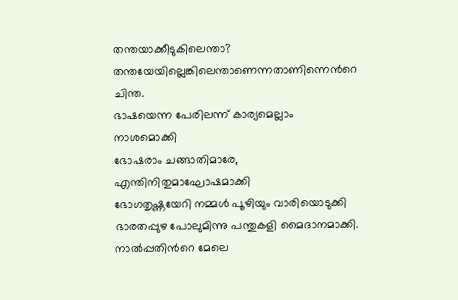തന്തയാക്കീടുകിലെന്താ?
തന്തയേയില്ലെങ്കിലെന്താണെന്നതാണിന്നെന്‍റെ ചിന്ത.
ഭാഷയെന്ന പേരിലന്ന് കാര്യമെല്ലാം നാശമൊക്കി
ഭോഷരാം ചങ്ങാതിമാരേ, എന്തിനിതുമാഘോഷമാക്കി
ഭോഗതൃഷ്ണയേറി നമ്മള്‍ പൂഴിയും വാരിയൊടുക്കി
ഭാരതപ്പുഴ പോലുമിന്നു പന്തുകളി മൈദാനമാക്കി.
നാല്‍പ്പതിന്‍റെ മേലെ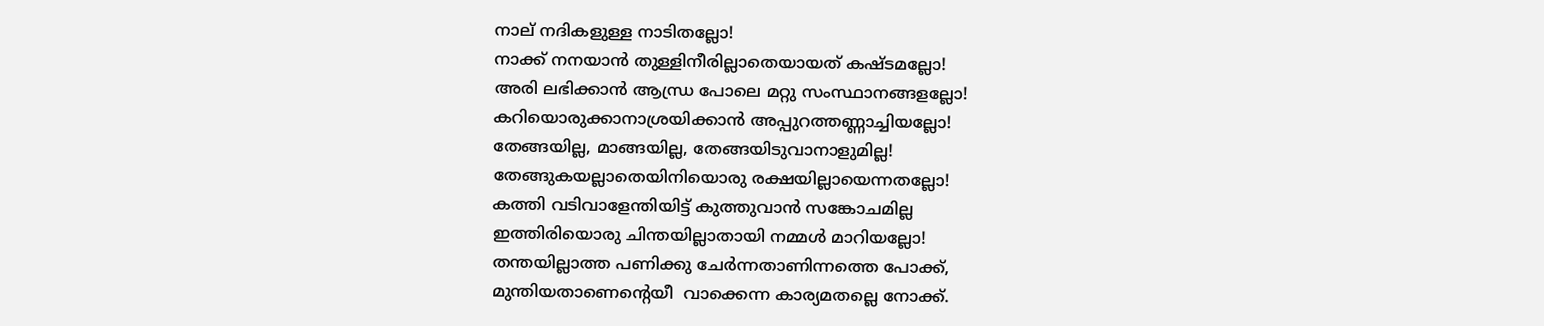നാല് നദികളുള്ള നാടിതല്ലോ!
നാക്ക് നനയാന്‍ തുള്ളിനീരില്ലാതെയായത്‌ കഷ്ടമല്ലോ!
അരി ലഭിക്കാന്‍ ആന്ധ്ര പോലെ മറ്റു സംസ്ഥാനങ്ങളല്ലോ!
കറിയൊരുക്കാനാശ്രയിക്കാന്‍ അപ്പുറത്തണ്ണാച്ചിയല്ലോ!
തേങ്ങയില്ല, മാങ്ങയില്ല, തേങ്ങയിടുവാനാളുമില്ല!
തേങ്ങുകയല്ലാതെയിനിയൊരു രക്ഷയില്ലായെന്നതല്ലോ!
കത്തി വടിവാളേന്തിയിട്ട് കുത്തുവാന്‍ സങ്കോചമില്ല
ഇത്തിരിയൊരു ചിന്തയില്ലാതായി നമ്മള്‍ മാറിയല്ലോ!
തന്തയില്ലാത്ത പണിക്കു ചേര്‍ന്നതാണിന്നത്തെ പോക്ക്,
മുന്തിയതാണെന്‍റെയീ  വാക്കെന്ന കാര്യമതല്ലെ നോക്ക്.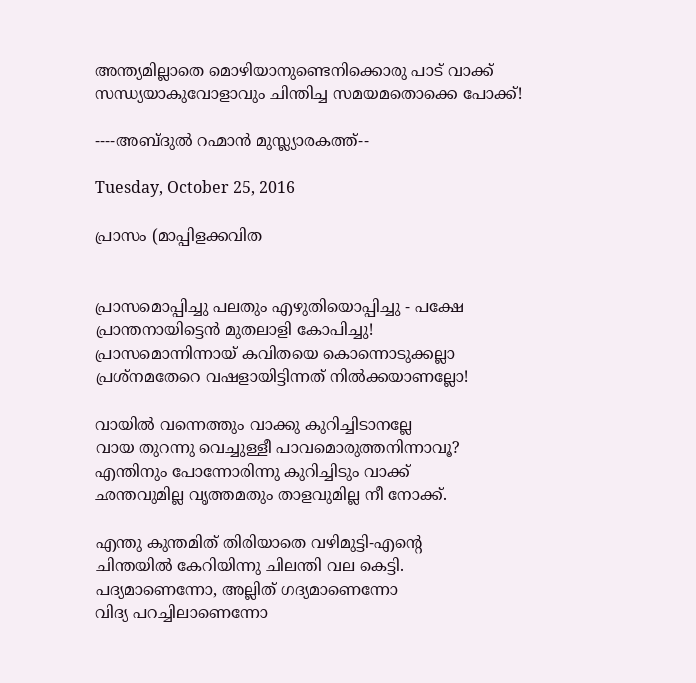അന്ത്യമില്ലാതെ മൊഴിയാനുണ്ടെനിക്കൊരു പാട് വാക്ക്
സന്ധ്യയാകുവോളാവും ചിന്തിച്ച സമയമതൊക്കെ പോക്ക്!

----അബ്ദുല്‍ റഹ്മാന്‍ മുസ്ല്യാരകത്ത്--

Tuesday, October 25, 2016

പ്രാസം (മാപ്പിളക്കവിത


പ്രാസമൊപ്പിച്ചു പലതും എഴുതിയൊപ്പിച്ചു - പക്ഷേ
പ്രാന്തനായിട്ടെന്‍ മുതലാളി കോപിച്ചു!
പ്രാസമൊന്നിന്നായ്‌ കവിതയെ കൊന്നൊടുക്കല്ലാ
പ്രശ്നമതേറെ വഷളായിട്ടിന്നത് നില്‍ക്കയാണല്ലോ!

വായില്‍ വന്നെത്തും വാക്കു കുറിച്ചിടാനല്ലേ
വായ തുറന്നു വെച്ചുള്ളീ പാവമൊരുത്തനിന്നാവൂ?
എന്തിനും പോന്നോരിന്നു കുറിച്ചിടും വാക്ക്
ഛന്തവുമില്ല വൃത്തമതും താളവുമില്ല നീ നോക്ക്.

എന്തു കുന്തമിത് തിരിയാതെ വഴിമുട്ടി-എന്‍റെ
ചിന്തയില്‍ കേറിയിന്നു ചിലന്തി വല കെട്ടി.
പദ്യമാണെന്നോ, അല്ലിത് ഗദ്യമാണെന്നോ
വിദ്യ പറച്ചിലാണെന്നോ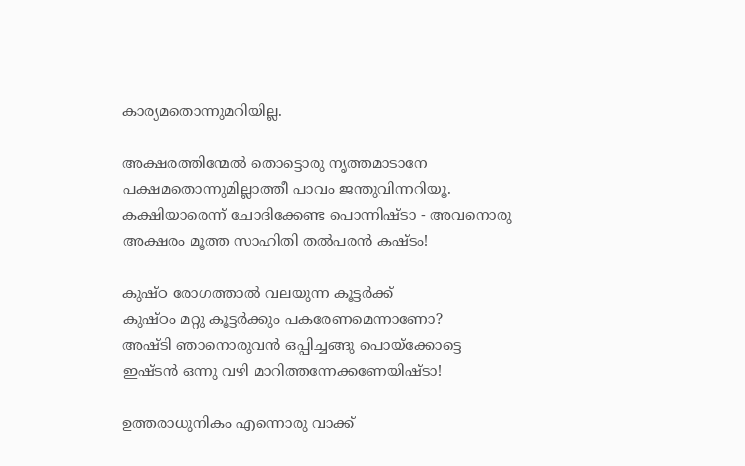കാര്യമതൊന്നുമറിയില്ല.

അക്ഷരത്തിന്മേല്‍ തൊട്ടൊരു നൃത്തമാടാനേ
പക്ഷമതൊന്നുമില്ലാത്തീ പാവം ജന്തുവിന്നറിയൂ.
കക്ഷിയാരെന്ന് ചോദിക്കേണ്ട പൊന്നിഷ്ടാ - അവനൊരു
അക്ഷരം മൂത്ത സാഹിതി തല്‍പരന്‍ കഷ്ടം!

കുഷ്ഠ രോഗത്താല്‍ വലയുന്ന കൂട്ടര്‍ക്ക്
കുഷ്ഠം മറ്റു കൂട്ടര്‍ക്കും പകരേണമെന്നാണോ?
അഷ്ടി ഞാനൊരുവന്‍ ഒപ്പിച്ചങ്ങു പൊയ്ക്കോട്ടെ
ഇഷ്ടന്‍ ഒന്നു വഴി മാറിത്തന്നേക്കണേയിഷ്ടാ!

ഉത്തരാധുനികം എന്നൊരു വാക്ക്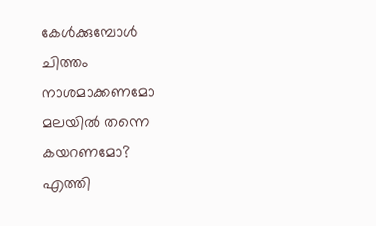കേള്‍ക്കുമ്പോള്‍
ചിത്തം നാശമാക്കണമോ മലയില്‍ തന്നെ കയറണമോ?
എത്തി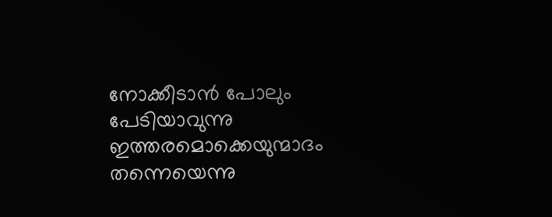നോക്കീടാന്‍ പോലും പേടിയാവുന്നു
ഇത്തരമൊക്കെയുന്മാദം തന്നെയെന്നു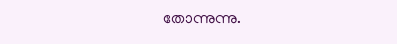തോന്നുന്നു.